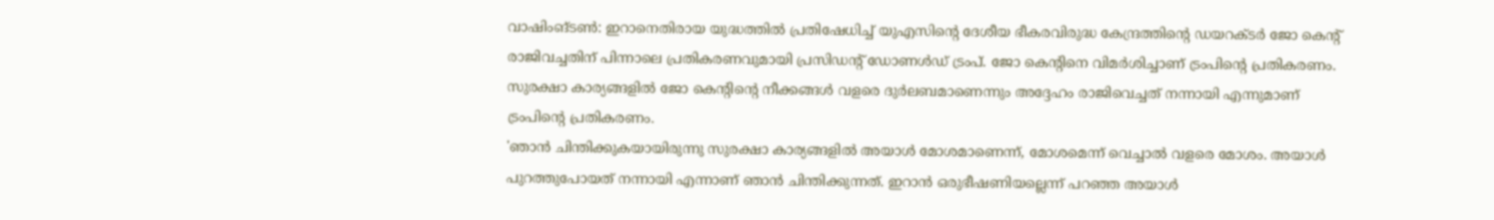വാഷിംങ്ടൺ: ഇറാനെതിരായ യുദ്ധത്തിൽ പ്രതിഷേധിച്ച് യുഎസിന്റെ ദേശീയ ഭീകരവിരുദ്ധ കേന്ദ്രത്തിന്റെ ഡയറക്ടർ ജോ കെന്റ് രാജിവച്ചതിന് പിന്നാലെ പ്രതികരണവുമായി പ്രസിഡന്റ് ഡോണൾഡ് ട്രംപ്. ജോ കെന്റിനെ വിമർശിച്ചാണ് ട്രംപിന്റെ പ്രതികരണം. സുരക്ഷാ കാര്യങ്ങളിൽ ജോ കെന്റിന്റെ നീക്കങ്ങൾ വളരെ ദുർലബമാണെന്നും അദ്ദേഹം രാജിവെച്ചത് നന്നായി എന്നുമാണ് ട്രംപിന്റെ പ്രതികരണം.
'ഞാൻ ചിന്തിക്കുകയായിരുന്നു സുരക്ഷാ കാര്യങ്ങളിൽ അയാൾ മോശമാണെന്ന്, മോശമെന്ന് വെച്ചാൽ വളരെ മോശം. അയാൾ പുറത്തുപോയത് നന്നായി എന്നാണ് ഞാൻ ചിന്തിക്കുന്നത്. ഇറാൻ ഒരുഭീഷണിയല്ലെന്ന് പറഞ്ഞ അയാൾ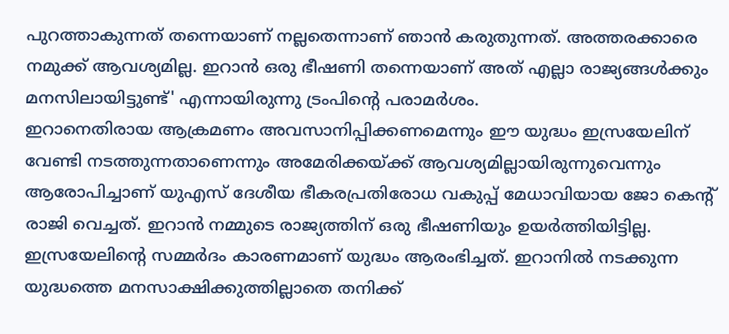പുറത്താകുന്നത് തന്നെയാണ് നല്ലതെന്നാണ് ഞാൻ കരുതുന്നത്. അത്തരക്കാരെ നമുക്ക് ആവശ്യമില്ല. ഇറാൻ ഒരു ഭീഷണി തന്നെയാണ് അത് എല്ലാ രാജ്യങ്ങൾക്കും മനസിലായിട്ടുണ്ട്' എന്നായിരുന്നു ട്രംപിന്റെ പരാമർശം.
ഇറാനെതിരായ ആക്രമണം അവസാനിപ്പിക്കണമെന്നും ഈ യുദ്ധം ഇസ്രയേലിന് വേണ്ടി നടത്തുന്നതാണെന്നും അമേരിക്കയ്ക്ക് ആവശ്യമില്ലായിരുന്നുവെന്നും ആരോപിച്ചാണ് യുഎസ് ദേശീയ ഭീകരപ്രതിരോധ വകുപ്പ് മേധാവിയായ ജോ കെന്റ് രാജി വെച്ചത്. ഇറാൻ നമ്മുടെ രാജ്യത്തിന് ഒരു ഭീഷണിയും ഉയർത്തിയിട്ടില്ല. ഇസ്രയേലിന്റെ സമ്മർദം കാരണമാണ് യുദ്ധം ആരംഭിച്ചത്. ഇറാനിൽ നടക്കുന്ന യുദ്ധത്തെ മനസാക്ഷിക്കുത്തില്ലാതെ തനിക്ക്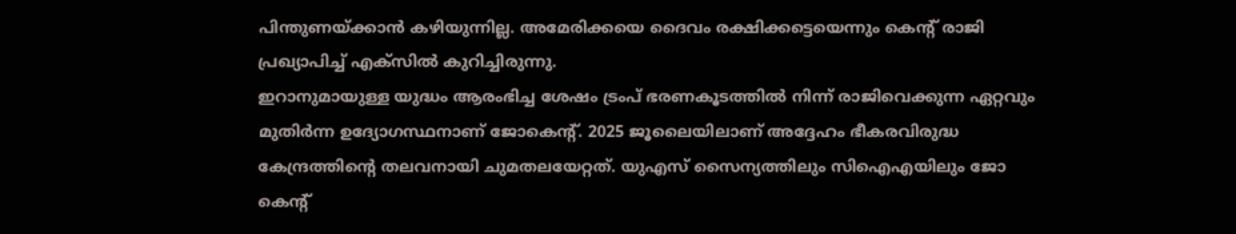പിന്തുണയ്ക്കാൻ കഴിയുന്നില്ല. അമേരിക്കയെ ദൈവം രക്ഷിക്കട്ടെയെന്നും കെന്റ് രാജി പ്രഖ്യാപിച്ച് എക്സിൽ കുറിച്ചിരുന്നു.
ഇറാനുമായുള്ള യുദ്ധം ആരംഭിച്ച ശേഷം ട്രംപ് ഭരണകൂടത്തിൽ നിന്ന് രാജിവെക്കുന്ന ഏറ്റവും മുതിർന്ന ഉദ്യോഗസ്ഥനാണ് ജോകെന്റ്. 2025 ജൂലൈയിലാണ് അദ്ദേഹം ഭീകരവിരുദ്ധ കേന്ദ്രത്തിന്റെ തലവനായി ചുമതലയേറ്റത്. യുഎസ് സൈന്യത്തിലും സിഐഎയിലും ജോ കെന്റ്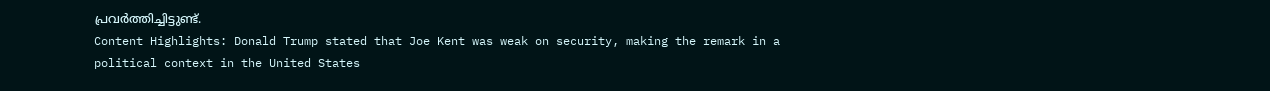പ്രവർത്തിച്ചിട്ടുണ്ട്.
Content Highlights: Donald Trump stated that Joe Kent was weak on security, making the remark in a political context in the United States